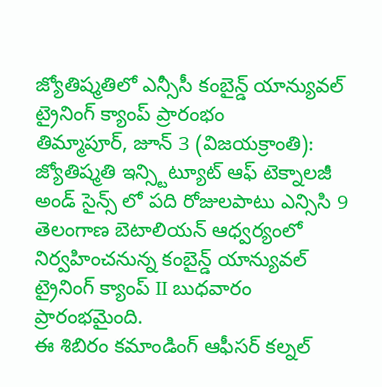జ్యోతిష్మతిలో ఎన్సీసీ కంబైన్డ్ యాన్యువల్ ట్రైనింగ్ క్యాంప్ ప్రారంభం
తిమ్మాపూర్, జూన్ 3 (విజయక్రాంతి): జ్యోతిష్మతి ఇన్స్టిట్యూట్ ఆఫ్ టెక్నాలజీ అండ్ సైన్స్ లో పది రోజులపాటు ఎన్సిసి 9 తెలంగాణ బెటాలియన్ ఆధ్వర్యంలో నిర్వహించనున్న కంబైన్డ్ యాన్యువల్ ట్రైనింగ్ క్యాంప్ II బుధవారం ప్రారంభమైంది.
ఈ శిబిరం కమాండింగ్ ఆఫీసర్ కల్నల్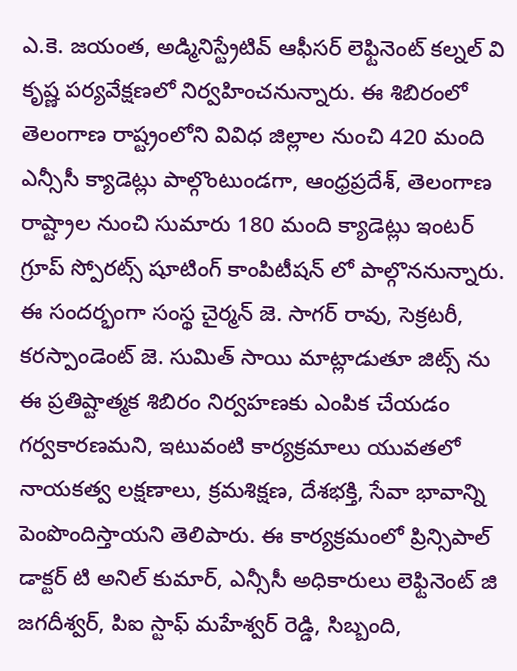ఎ.కె. జయంత, అడ్మినిస్ట్రేటివ్ ఆఫీసర్ లెఫ్టినెంట్ కల్నల్ వి కృష్ణ పర్యవేక్షణలో నిర్వహించనున్నారు. ఈ శిబిరంలో తెలంగాణ రాష్ట్రంలోని వివిధ జిల్లాల నుంచి 420 మంది ఎన్సీసీ క్యాడెట్లు పాల్గొంటుండగా, ఆంధ్రప్రదేశ్, తెలంగాణ రాష్ట్రాల నుంచి సుమారు 180 మంది క్యాడెట్లు ఇంటర్ గ్రూప్ స్పోరట్స్ షూటింగ్ కాంపిటీషన్ లో పాల్గొననున్నారు.
ఈ సందర్భంగా సంస్థ చైర్మన్ జె. సాగర్ రావు, సెక్రటరీ, కరస్పాండెంట్ జె. సుమిత్ సాయి మాట్లాడుతూ జిట్స్ ను ఈ ప్రతిష్టాత్మక శిబిరం నిర్వహణకు ఎంపిక చేయడం గర్వకారణమని, ఇటువంటి కార్యక్రమాలు యువతలో నాయకత్వ లక్షణాలు, క్రమశిక్షణ, దేశభక్తి, సేవా భావాన్ని పెంపొందిస్తాయని తెలిపారు. ఈ కార్యక్రమంలో ప్రిన్సిపాల్ డాక్టర్ టి అనిల్ కుమార్, ఎన్సీసీ అధికారులు లెఫ్టినెంట్ జి జగదీశ్వర్, పిఐ స్టాఫ్ మహేశ్వర్ రెడ్డి, సిబ్బంది,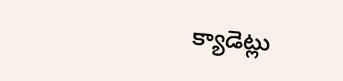క్యాడెట్లు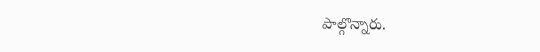పాల్గొన్నారు.